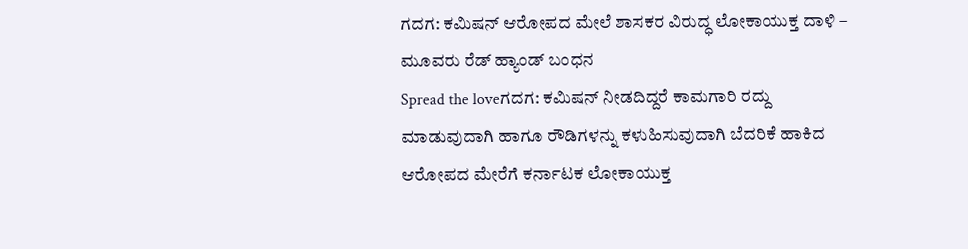ಗದಗ: ಕಮಿಷನ್ ಆರೋಪದ ಮೇಲೆ ಶಾಸಕರ ವಿರುದ್ಧ ಲೋಕಾಯುಕ್ತ ದಾಳಿ – ಮೂವರು ರೆಡ್ ಹ್ಯಾಂಡ್ ಬಂಧನ
Spread the loveಗದಗ: ಕಮಿಷನ್ ನೀಡದಿದ್ದರೆ ಕಾಮಗಾರಿ ರದ್ದು ಮಾಡುವುದಾಗಿ ಹಾಗೂ ರೌಡಿಗಳನ್ನು ಕಳುಹಿಸುವುದಾಗಿ ಬೆದರಿಕೆ ಹಾಕಿದ ಆರೋಪದ ಮೇರೆಗೆ ಕರ್ನಾಟಕ ಲೋಕಾಯುಕ್ತ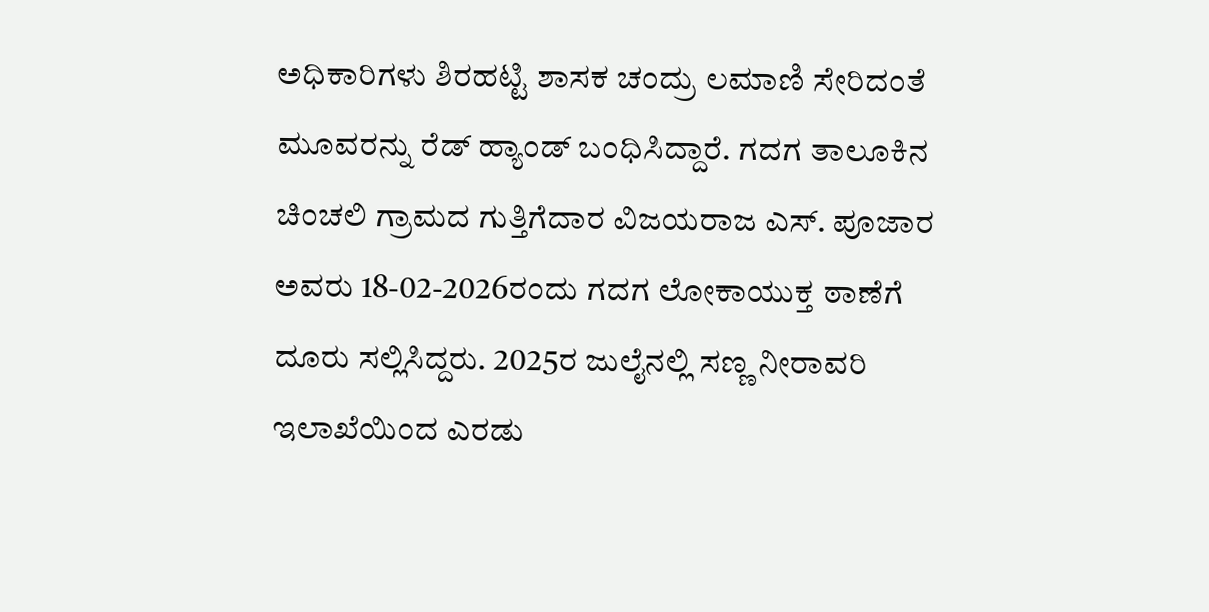ಅಧಿಕಾರಿಗಳು ಶಿರಹಟ್ಟಿ ಶಾಸಕ ಚಂದ್ರು ಲಮಾಣಿ ಸೇರಿದಂತೆ ಮೂವರನ್ನು ರೆಡ್ ಹ್ಯಾಂಡ್ ಬಂಧಿಸಿದ್ದಾರೆ. ಗದಗ ತಾಲೂಕಿನ ಚಿಂಚಲಿ ಗ್ರಾಮದ ಗುತ್ತಿಗೆದಾರ ವಿಜಯರಾಜ ಎಸ್. ಪೂಜಾರ ಅವರು 18-02-2026ರಂದು ಗದಗ ಲೋಕಾಯುಕ್ತ ಠಾಣೆಗೆ ದೂರು ಸಲ್ಲಿಸಿದ್ದರು. 2025ರ ಜುಲೈನಲ್ಲಿ ಸಣ್ಣ ನೀರಾವರಿ ಇಲಾಖೆಯಿಂದ ಎರಡು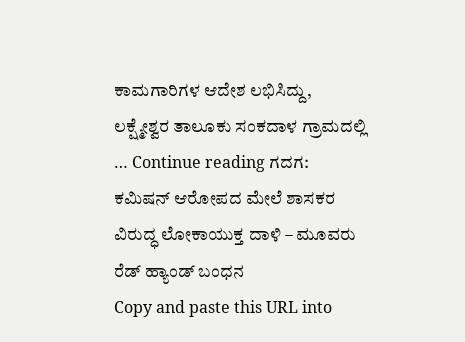ಕಾಮಗಾರಿಗಳ ಆದೇಶ ಲಭಿಸಿದ್ದು, ಲಕ್ಷ್ಮೇಶ್ವರ ತಾಲೂಕು ಸಂಕದಾಳ ಗ್ರಾಮದಲ್ಲಿ … Continue reading ಗದಗ: ಕಮಿಷನ್ ಆರೋಪದ ಮೇಲೆ ಶಾಸಕರ ವಿರುದ್ಧ ಲೋಕಾಯುಕ್ತ ದಾಳಿ – ಮೂವರು ರೆಡ್ ಹ್ಯಾಂಡ್ ಬಂಧನ
Copy and paste this URL into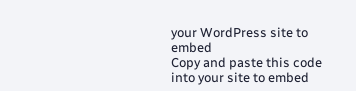your WordPress site to embed
Copy and paste this code into your site to embed